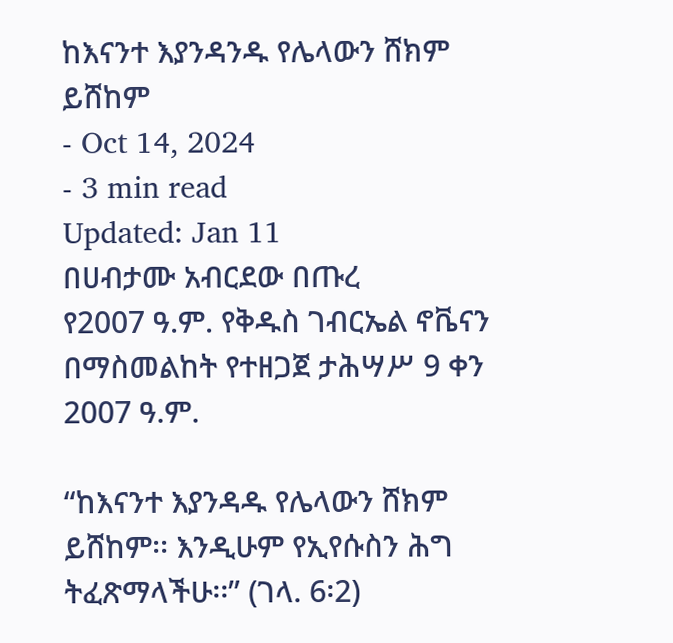ከእናንተ እያንዳንዱ የሌላውን ሸክም ይሸከም
- Oct 14, 2024
- 3 min read
Updated: Jan 11
በሀብታሙ አብርደው በጡረ
የ2007 ዓ.ም. የቅዱስ ገብርኤል ኖቬናን በማስመልከት የተዘጋጀ ታሕሣሥ 9 ቀን 2007 ዓ.ም.

“ከእናንተ እያንዳዱ የሌላውን ሸክም ይሸከም፡፡ እንዲሁም የኢየሱስን ሕግ ትፈጽማላችሁ፡፡” (ገላ. 6፡2)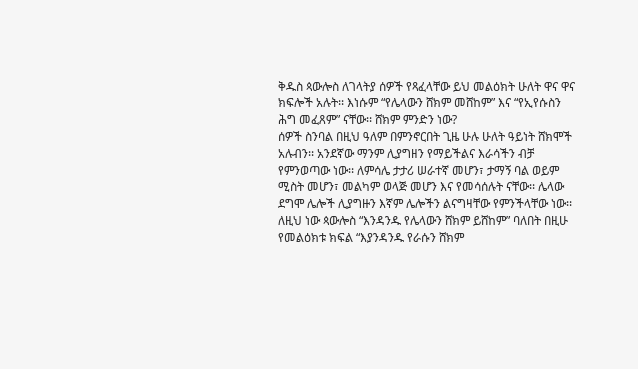ቅዱስ ጳውሎስ ለገላትያ ሰዎች የጻፈላቸው ይህ መልዕክት ሁለት ዋና ዋና ክፍሎች አሉት፡፡ እነሱም “የሌላውን ሸክም መሸከም” እና “የኢየሱስን ሕግ መፈጸም” ናቸው፡፡ ሸክም ምንድን ነው?
ሰዎች ስንባል በዚህ ዓለም በምንኖርበት ጊዜ ሁሉ ሁለት ዓይነት ሸክሞች አሉብን፡፡ አንደኛው ማንም ሊያግዘን የማይችልና እራሳችን ብቻ የምንወጣው ነው፡፡ ለምሳሌ ታታሪ ሠራተኛ መሆን፣ ታማኝ ባል ወይም ሚስት መሆን፣ መልካም ወላጅ መሆን እና የመሳሰሉት ናቸው፡፡ ሌላው ደግሞ ሌሎች ሊያግዙን እኛም ሌሎችን ልናግዛቸው የምንችላቸው ነው፡፡ ለዚህ ነው ጳውሎስ “እንዳንዱ የሌላውን ሸክም ይሸከም” ባለበት በዚሁ የመልዕክቱ ክፍል “እያንዳንዱ የራሱን ሸክም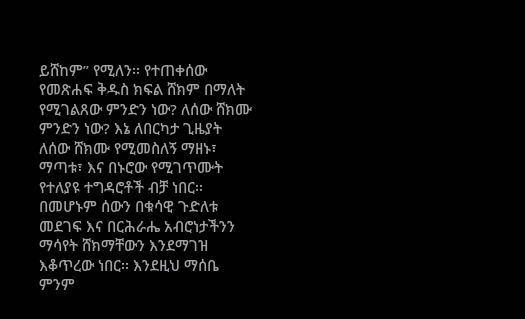ይሸከም” የሚለን፡፡ የተጠቀሰው የመጽሐፍ ቅዱስ ክፍል ሸክም በማለት የሚገልጸው ምንድን ነው? ለሰው ሸክሙ ምንድን ነው? እኔ ለበርካታ ጊዜያት ለሰው ሸክሙ የሚመስለኝ ማዘኑ፣ ማጣቱ፣ እና በኑሮው የሚገጥሙት የተለያዩ ተግዳሮቶች ብቻ ነበር፡፡ በመሆኑም ሰውን በቁሳዊ ጉድለቱ መደገፍ እና በርሕራሔ አብሮነታችንን ማሳየት ሸክማቸውን እንደማገዝ እቆጥረው ነበር፡፡ እንደዚህ ማሰቤ ምንም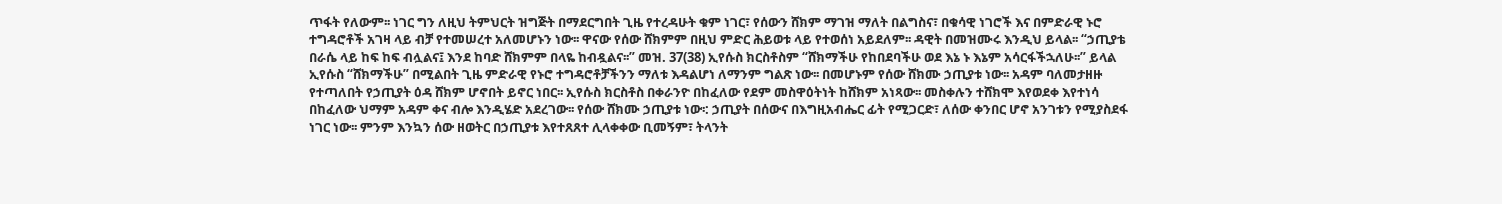ጥፋት የለውም፡፡ ነገር ግን ለዚህ ትምህርት ዝግጅት በማደርግበት ጊዜ የተረዳሁት ቁም ነገር፣ የሰውን ሸክም ማገዝ ማለት በልግስና፣ በቁሳዊ ነገሮች እና በምድራዊ ኑሮ ተግዳሮቶች አገዛ ላይ ብቻ የተመሠረተ አለመሆኑን ነው፡፡ ዋናው የሰው ሸክምም በዚህ ምድር ሕይወቱ ላይ የተወሰነ አይደለም፡፡ ዳዊት በመዝሙሩ እንዲህ ይላል፡፡ “ኃጢያቴ በራሴ ላይ ከፍ ከፍ ብሏልና፤ እንደ ከባድ ሸክምም በላዬ ከብዷልና፡፡” መዝ. 37(38) ኢየሱስ ክርስቶስም “ሸክማችሁ የከበደባችሁ ወደ እኔ ኑ እኔም አሳርፋችኋለሁ፡፡” ይላል ኢየሱስ “ሸክማችሁ” በሚልበት ጊዜ ምድራዊ የኑሮ ተግዳሮቶቻችንን ማለቱ እዳልሆነ ለማንም ግልጽ ነው፡፡ በመሆኑም የሰው ሸክሙ ኃጢያቱ ነው፡፡ አዳም ባለመታዘዙ የተጣለበት የኃጢያት ዕዳ ሸክም ሆኖበት ይኖር ነበር፡፡ ኢየሱስ ክርስቶስ በቀራንዮ በከፈለው የደም መስዋዕትነት ከሸክም አነጻው፡፡ መስቀሉን ተሸክሞ እየወደቀ እየተነሳ በከፈለው ህማም አዳም ቀና ብሎ እንዲሄድ አደረገው፡፡ የሰው ሸክሙ ኃጢያቱ ነው፡: ኃጢያት በሰውና በእግዚአብሔር ፊት የሚጋርድ፣ ለሰው ቀንበር ሆኖ አንገቱን የሚያስደፋ ነገር ነው፡፡ ምንም እንኳን ሰው ዘወትር በኃጢያቱ እየተጸጸተ ሊላቀቀው ቢመኝም፣ ትላንት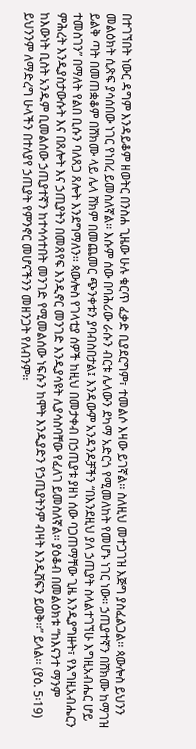በተገኘበት ነውር ዳግም እንዳይቆም ዘወትር በንስሐ ጊዜው ሁሉ ቁርጥ ፈቃድ ቢያደርግም፣ ተመልሶ እዛው ይገኛል፡፡ ስለዚህ መተጋገዝ እጅግ ያስፈልጋል፡፡ ጳውሎስ ይህንን መልዕክት ሲጽፍ ያሳሰበው ነገር የነበረ ይመስለኛል፡፡ እሱም ሰው በባሕሪው ራሱን ብርቱ ሌላውን ደካማ አድርጎ የሚመለከት የመሆኑ ነገር ነው፡፡ ኃጢያተኛን በሸክሙ ከማገዝ ይልቅ ጣት በመጠቋቆም በሸክሙ ላይ ሌላ ሸክም በመጨመር ጭንቀቱን ያባብስበታል፤ እንዳውም አንዳንዶቻችን “በእንደዚህ ያለ ኃጢያት ስላልተገኘሁ እግዚአብሔር ሆይ ተመስገን” በማለት የልበ ቢሱን ባለጸጋ ጸሎት እንደግማለን፡፡ ጳውሎስ የገላቲያ ሰዎች ከዚህ በመታቀብ በኃጢያቱ ያዘነ ሰው ባጋጠማቸው ጊዜ እንዲያግዙት፣ የእግዚአብሔርን ምሕረት እንዲያስታውሱት እና በጸሎት እና ኃጢያትን በመጸየፍ እንዲኖር መንገድ እንዲያሳዩት ሊያሳስባቸው የፈለገ ይመስለኛል፡፡ ያዕቆብ በመልዕክቱ “ከእናንተ ማንም ከእውነት ቢስት አንዱም ቢመልሰው ኃጢያተኛን ከተሳሳተበት መንገድ የሚመልሰው ነፍሱን ከሞት እንዲያድን የኃጢያትንም ብዛት እንዲሸፍን ይወቅ፡፡” ይላል፡፡ (ያዕ. 5፡19) ይህንንም ለማድረግ ሁላችን በተለያየ ኃጢያት የምንኖር መሆናችንን መዘንጋት የለብንም፡፡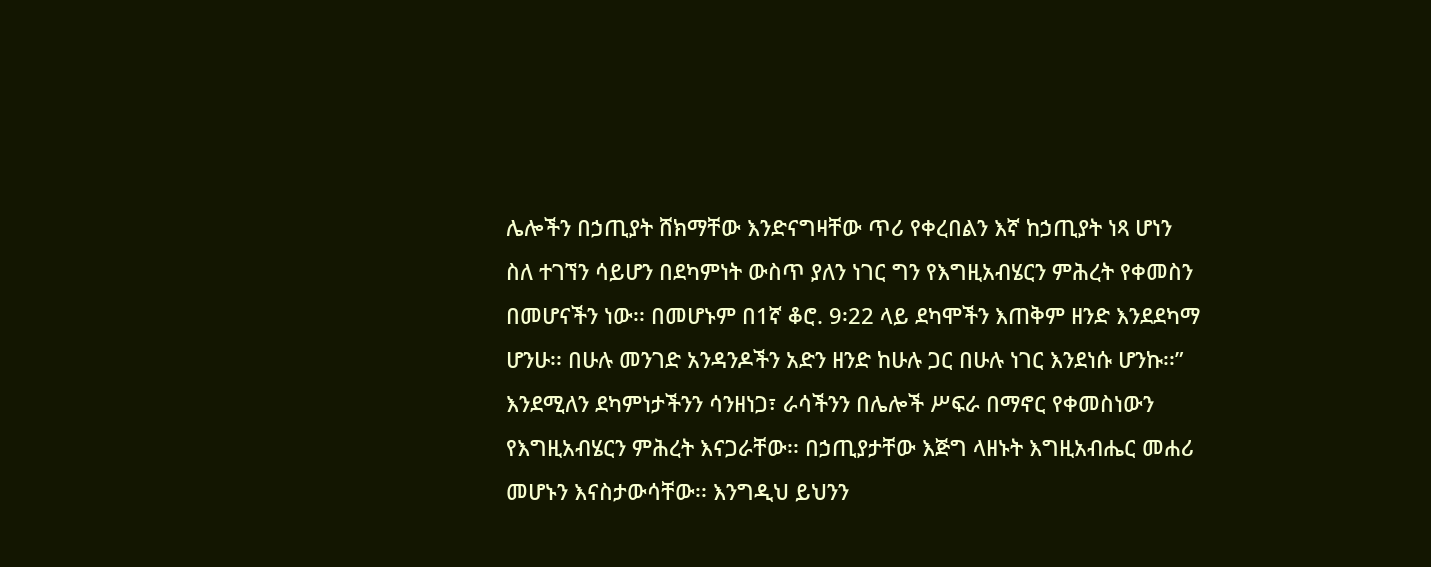ሌሎችን በኃጢያት ሸክማቸው እንድናግዛቸው ጥሪ የቀረበልን እኛ ከኃጢያት ነጻ ሆነን ስለ ተገኘን ሳይሆን በደካምነት ውስጥ ያለን ነገር ግን የእግዚአብሄርን ምሕረት የቀመስን በመሆናችን ነው፡፡ በመሆኑም በ1ኛ ቆሮ. 9፡22 ላይ ደካሞችን እጠቅም ዘንድ እንደደካማ ሆንሁ፡፡ በሁሉ መንገድ አንዳንዶችን አድን ዘንድ ከሁሉ ጋር በሁሉ ነገር እንደነሱ ሆንኩ፡፡” እንደሚለን ደካምነታችንን ሳንዘነጋ፣ ራሳችንን በሌሎች ሥፍራ በማኖር የቀመስነውን የእግዚአብሄርን ምሕረት እናጋራቸው፡፡ በኃጢያታቸው እጅግ ላዘኑት እግዚአብሔር መሐሪ መሆኑን እናስታውሳቸው፡፡ እንግዲህ ይህንን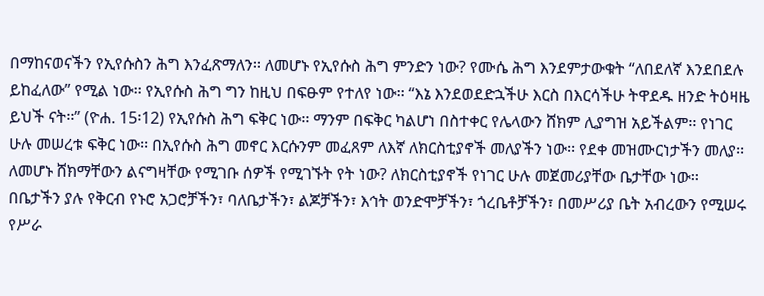በማከናወናችን የኢየሱስን ሕግ እንፈጽማለን፡፡ ለመሆኑ የኢየሱስ ሕግ ምንድን ነው? የሙሴ ሕግ እንደምታውቁት “ለበደለኛ እንደበደሉ ይከፈለው” የሚል ነው፡፡ የኢየሱስ ሕግ ግን ከዚህ በፍፁም የተለየ ነው፡፡ “እኔ እንደወደድኋችሁ እርስ በእርሳችሁ ትዋደዱ ዘንድ ትዕዛዜ ይህች ናት፡፡” (ዮሐ. 15፡12) የኢየሱስ ሕግ ፍቅር ነው፡፡ ማንም በፍቅር ካልሆነ በስተቀር የሌላውን ሸክም ሊያግዝ አይችልም፡፡ የነገር ሁሉ መሠረቱ ፍቅር ነው፡፡ በኢየሱስ ሕግ መኖር እርሱንም መፈጸም ለእኛ ለክርስቲያኖች መለያችን ነው፡፡ የደቀ መዝሙርነታችን መለያ፡፡ ለመሆኑ ሸክማቸውን ልናግዛቸው የሚገቡ ሰዎች የሚገኙት የት ነው? ለክርስቲያኖች የነገር ሁሉ መጀመሪያቸው ቤታቸው ነው፡፡ በቤታችን ያሉ የቅርብ የኑሮ አጋሮቻችን፣ ባለቤታችን፣ ልጆቻችን፣ እኅት ወንድሞቻችን፣ ጎረቤቶቻችን፣ በመሥሪያ ቤት አብረውን የሚሠሩ የሥራ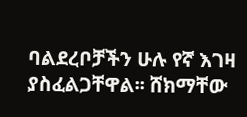ባልደረቦቻችን ሁሉ የኛ እገዛ ያስፈልጋቸዋል፡፡ ሸክማቸው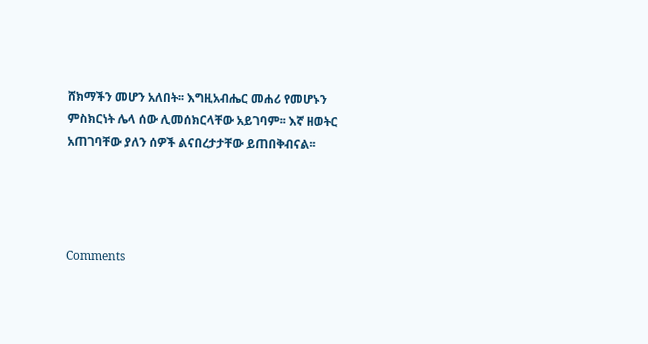ሸክማችን መሆን አለበት፡፡ እግዚአብሔር መሐሪ የመሆኑን ምስክርነት ሌላ ሰው ሊመሰክርላቸው አይገባም፡፡ እኛ ዘወትር አጠገባቸው ያለን ሰዎች ልናበረታታቸው ይጠበቅብናል፡፡




Comments